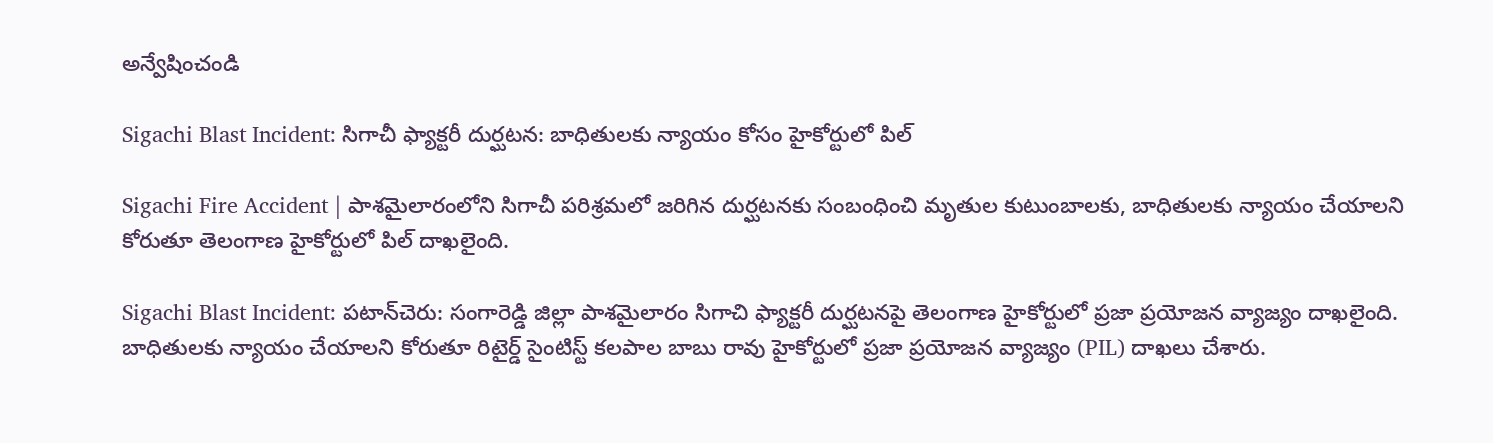అన్వేషించండి

Sigachi Blast Incident: సిగాచీ ఫ్యాక్టరీ దుర్ఘటన: బాధితులకు న్యాయం కోసం హైకోర్టులో పిల్

Sigachi Fire Accident | పాశమైలారంలోని సిగాచీ పరిశ్రమలో జరిగిన దుర్ఘటనకు సంబంధించి మృతుల కుటుంబాలకు, బాధితులకు న్యాయం చేయాలని కోరుతూ తెలంగాణ హైకోర్టులో పిల్ దాఖలైంది.

Sigachi Blast Incident: పటాన్‌చెరు: సంగారెడ్డి జిల్లా పాశమైలారం సిగాచి ఫ్యాక్టరీ దుర్ఘటనపై తెలంగాణ హైకోర్టులో ప్రజా ప్రయోజన వ్యాజ్యం దాఖలైంది. బాధితులకు న్యాయం చేయాలని కోరుతూ రిటైర్డ్ సైంటిస్ట్ కలపాల బాబు రావు హైకోర్టులో ప్రజా ప్రయోజన వ్యాజ్యం (PIL) దాఖలు చేశారు.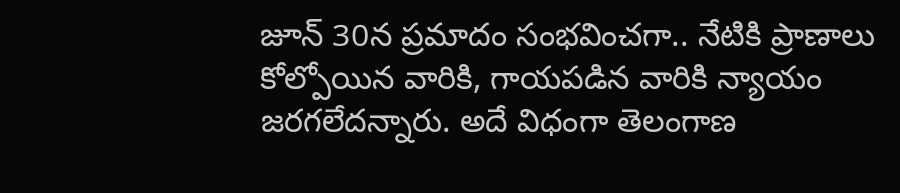జూన్ 30న ప్రమాదం సంభవించగా.. నేటికి ప్రాణాలు కోల్పోయిన వారికి, గాయపడిన వారికి న్యాయం జరగలేదన్నారు. అదే విధంగా తెలంగాణ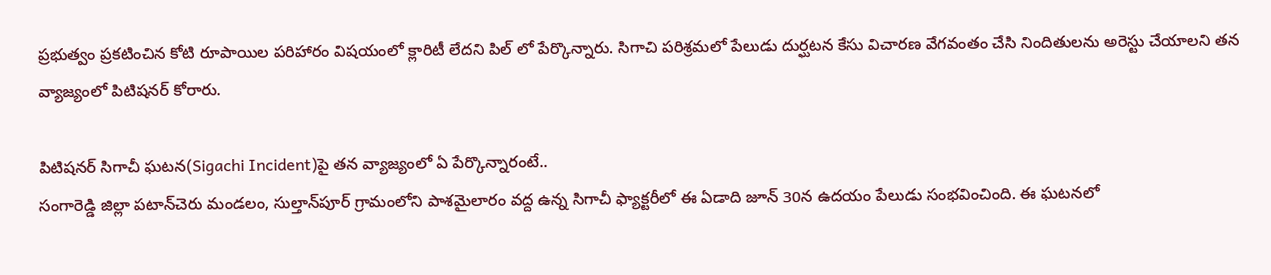ప్రభుత్వం ప్రకటించిన కోటి రూపాయిల పరిహారం విషయంలో క్లారిటీ లేదని పిల్ లో పేర్కొన్నారు. సిగాచి పరిశ్రమలో పేలుడు దుర్ఘటన కేసు విచారణ వేగవంతం చేసి నిందితులను అరెస్టు చేయాలని తన వ్యాజ్యంలో పిటిషనర్ కోరారు.

పిటిషనర్ సిగాచీ ఘటన(Sigachi Incident)పై తన వ్యాజ్యంలో ఏ పేర్కొన్నారంటే..
సంగారెడ్డి జిల్లా పటాన్‌చెరు మండలం, సుల్తాన్‌పూర్ గ్రామంలోని పాశమైలారం వద్ద ఉన్న సిగాచీ ఫ్యాక్టరీలో ఈ ఏడాది జూన్ 30న ఉదయం పేలుడు సంభవించింది. ఈ ఘటనలో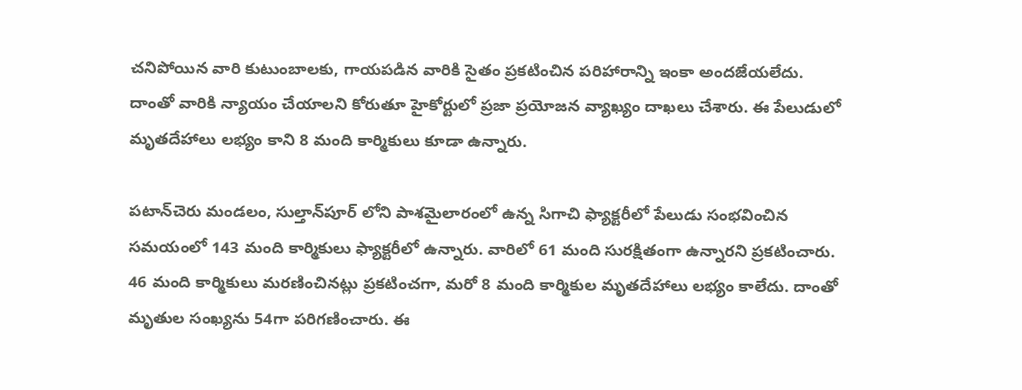చనిపోయిన వారి కుటుంబాలకు, గాయపడిన వారికి సైతం ప్రకటించిన పరిహారాన్ని ఇంకా అందజేయలేదు. దాంతో వారికి న్యాయం చేయాలని కోరుతూ హైకోర్టులో ప్రజా ప్రయోజన వ్యాఖ్యం దాఖలు చేశారు. ఈ పేలుడులో మృతదేహాలు లభ్యం కాని 8 మంది కార్మికులు కూడా ఉన్నారు.

పటాన్‌చెరు మండలం, సుల్తాన్‌పూర్ లోని పాశమైలారంలో ఉన్న సిగాచి ఫ్యాక్టరీలో పేలుడు సంభవించిన సమయంలో 143 మంది కార్మికులు ఫ్యాక్టరీలో ఉన్నారు. వారిలో 61 మంది సురక్షితంగా ఉన్నారని ప్రకటించారు. 46 మంది కార్మికులు మరణించినట్లు ప్రకటించగా, మరో 8 మంది కార్మికుల మృతదేహాలు లభ్యం కాలేదు. దాంతో మృతుల సంఖ్యను 54గా పరిగణించారు. ఈ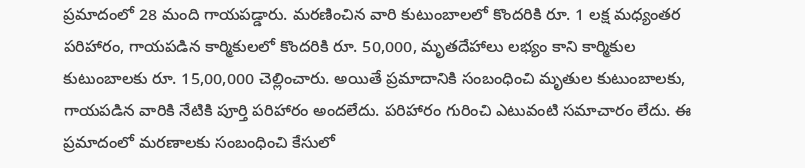ప్రమాదంలో 28 మంది గాయపడ్డారు. మరణించిన వారి కుటుంబాలలో కొందరికి రూ. 1 లక్ష మధ్యంతర పరిహారం, గాయపడిన కార్మికులలో కొందరికి రూ. 50,000, మృతదేహాలు లభ్యం కాని కార్మికుల కుటుంబాలకు రూ. 15,00,000 చెల్లించారు. అయితే ప్రమాదానికి సంబంధించి మృతుల కుటుంబాలకు, గాయపడిన వారికి నేటికి పూర్తి పరిహారం అందలేదు. పరిహారం గురించి ఎటువంటి సమాచారం లేదు. ఈ ప్రమాదంలో మరణాలకు సంబంధించి కేసులో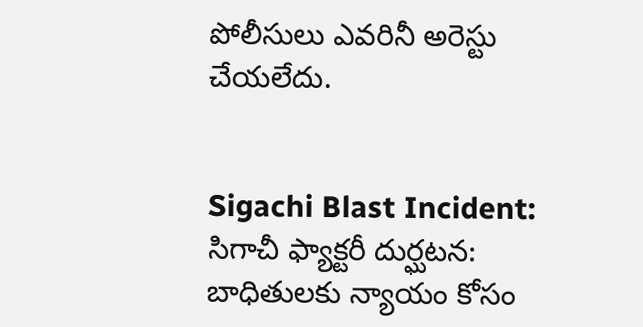పోలీసులు ఎవరినీ అరెస్టు చేయలేదు.


Sigachi Blast Incident: సిగాచీ ఫ్యాక్టరీ దుర్ఘటన: బాధితులకు న్యాయం కోసం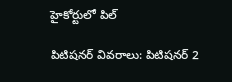హైకోర్టులో పిల్

పిటిషనర్ వివరాలు: పిటిషనర్ 2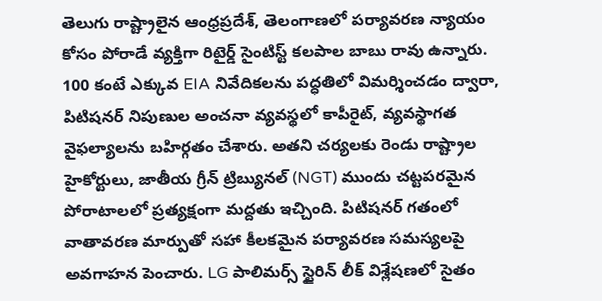తెలుగు రాష్ట్రాలైన ఆంధ్రప్రదేశ్, తెలంగాణలో పర్యావరణ న్యాయం కోసం పోరాడే వ్యక్తిగా రిటైర్డ్ సైంటిస్ట్ కలపాల బాబు రావు ఉన్నారు. 100 కంటే ఎక్కువ EIA నివేదికలను పద్ధతిలో విమర్శించడం ద్వారా, పిటిషనర్ నిపుణుల అంచనా వ్యవస్థలో కాపీరైట్, వ్యవస్థాగత వైఫల్యాలను బహిర్గతం చేశారు. అతని చర్యలకు రెండు రాష్ట్రాల హైకోర్టులు, జాతీయ గ్రీన్ ట్రిబ్యునల్ (NGT) ముందు చట్టపరమైన పోరాటాలలో ప్రత్యక్షంగా మద్దతు ఇచ్చింది. పిటిషనర్ గతంలో వాతావరణ మార్పుతో సహా కీలకమైన పర్యావరణ సమస్యలపై అవగాహన పెంచారు. LG పాలిమర్స్ స్టైరిన్ లీక్ విశ్లేషణలో సైతం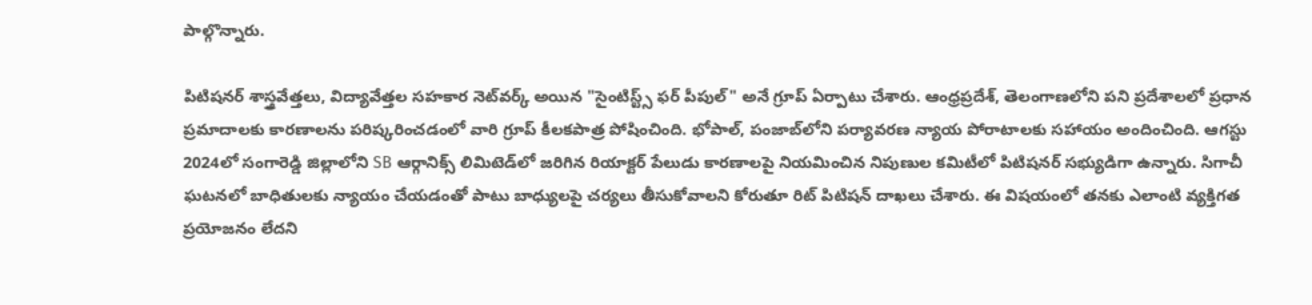పాల్గొన్నారు.

పిటిషనర్ శాస్త్రవేత్తలు, విద్యావేత్తల సహకార నెట్‌వర్క్ అయిన "సైంటిస్ట్స్ ఫర్ పీపుల్" అనే గ్రూప్ ఏర్పాటు చేశారు. ఆంధ్రప్రదేశ్, తెలంగాణలోని పని ప్రదేశాలలో ప్రధాన ప్రమాదాలకు కారణాలను పరిష్కరించడంలో వారి గ్రూప్ కీలకపాత్ర పోషించింది. భోపాల్, పంజాబ్‌లోని పర్యావరణ న్యాయ పోరాటాలకు సహాయం అందించింది. ఆగస్టు 2024లో సంగారెడ్డి జిల్లాలోని SB ఆర్గానిక్స్ లిమిటెడ్‌లో జరిగిన రియాక్టర్ పేలుడు కారణాలపై నియమించిన నిపుణుల కమిటీలో పిటిషనర్ సభ్యుడిగా ఉన్నారు. సిగాచీ ఘటనలో బాధితులకు న్యాయం చేయడంతో పాటు బాధ్యులపై చర్యలు తీసుకోవాలని కోరుతూ రిట్ పిటిషన్ దాఖలు చేశారు. ఈ విషయంలో తనకు ఎలాంటి వ్యక్తిగత ప్రయోజనం లేదని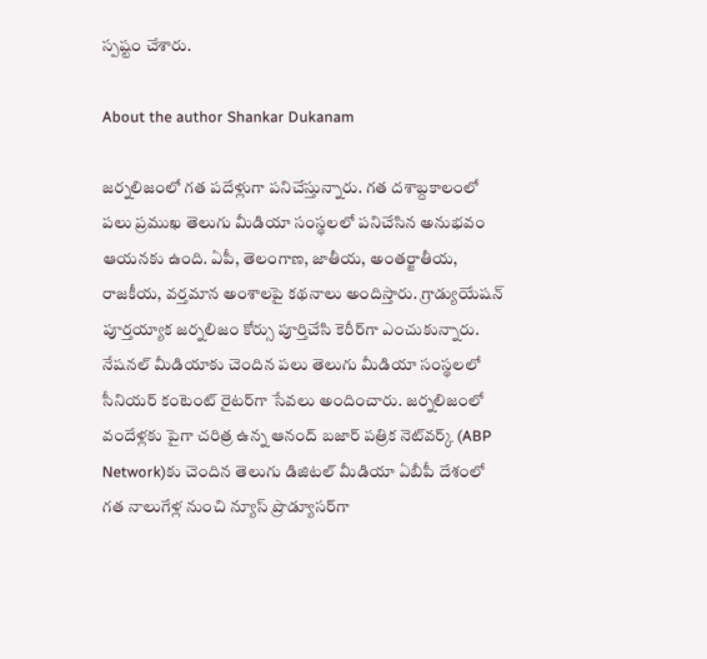స్పష్టం చేశారు.

About the author Shankar Dukanam

జర్నలిజంలో గత పదేళ్లుగా పనిచేస్తున్నారు. గత దశాబ్దకాలంలో పలు ప్రముఖ తెలుగు మీడియా సంస్థలలో పనిచేసిన అనుభవం ఆయనకు ఉంది. ఏపీ, తెలంగాణ, జాతీయ, అంతర్జాతీయ, రాజకీయ, వర్తమాన అంశాలపై కథనాలు అందిస్తారు. గ్రాడ్యుయేషన్ పూర్తయ్యాక జర్నలిజం కోర్సు పూర్తిచేసి కెరీర్‌గా ఎంచుకున్నారు. నేషనల్ మీడియాకు చెందిన పలు తెలుగు మీడియా సంస్థలలో సీనియర్ కంటెంట్ రైటర్‌గా సేవలు అందించారు. జర్నలిజంలో వందేళ్లకు పైగా చరిత్ర ఉన్న ఆనంద్ బజార్ పత్రిక నెట్‌వర్క్ (ABP Network)కు చెందిన తెలుగు డిజిటల్ మీడియా ఏబీపీ దేశంలో గత నాలుగేళ్ల నుంచి న్యూస్ ప్రొడ్యూసర్‌గా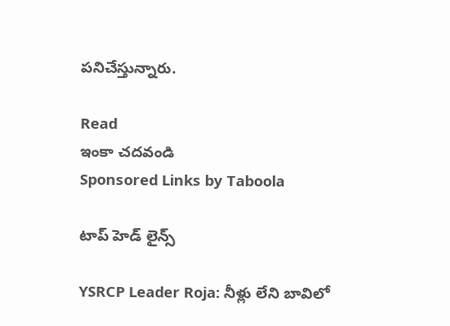పనిచేస్తున్నారు.

Read
ఇంకా చదవండి
Sponsored Links by Taboola

టాప్ హెడ్ లైన్స్

YSRCP Leader Roja: నీళ్లు లేని బావిలో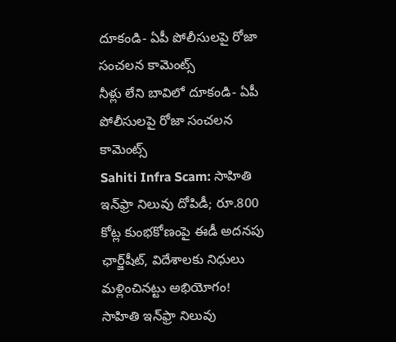దూకండి- ఏపీ పోలీసులపై రోజా సంచలన కామెంట్స్
నీళ్లు లేని బావిలో దూకండి- ఏపీ పోలీసులపై రోజా సంచలన కామెంట్స్
Sahiti Infra Scam: సాహితి ఇన్‌ఫ్రా నిలువు దోపిడీ; రూ.800 కోట్ల కుంభకోణంపై ఈడీ అదనపు ఛార్జ్‌షీట్‌, విదేశాలకు నిధులు మళ్లించినట్టు అభియోగం!
సాహితి ఇన్‌ఫ్రా నిలువు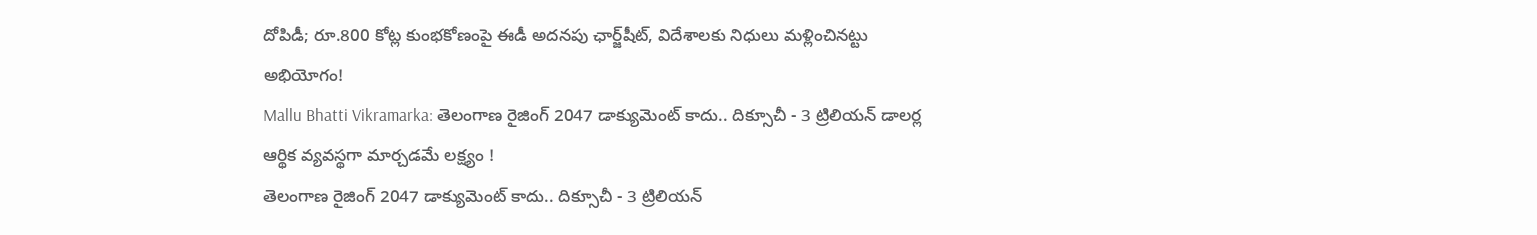దోపిడీ; రూ.800 కోట్ల కుంభకోణంపై ఈడీ అదనపు ఛార్జ్‌షీట్‌, విదేశాలకు నిధులు మళ్లించినట్టు అభియోగం!
Mallu Bhatti Vikramarka: తెలంగాణ రైజింగ్ 2047 డాక్యుమెంట్ కాదు.. దిక్సూచీ - 3 ట్రిలియన్ డాలర్ల ఆర్థిక వ్యవస్థగా మార్చడమే లక్ష్యం !
తెలంగాణ రైజింగ్ 2047 డాక్యుమెంట్ కాదు.. దిక్సూచీ - 3 ట్రిలియన్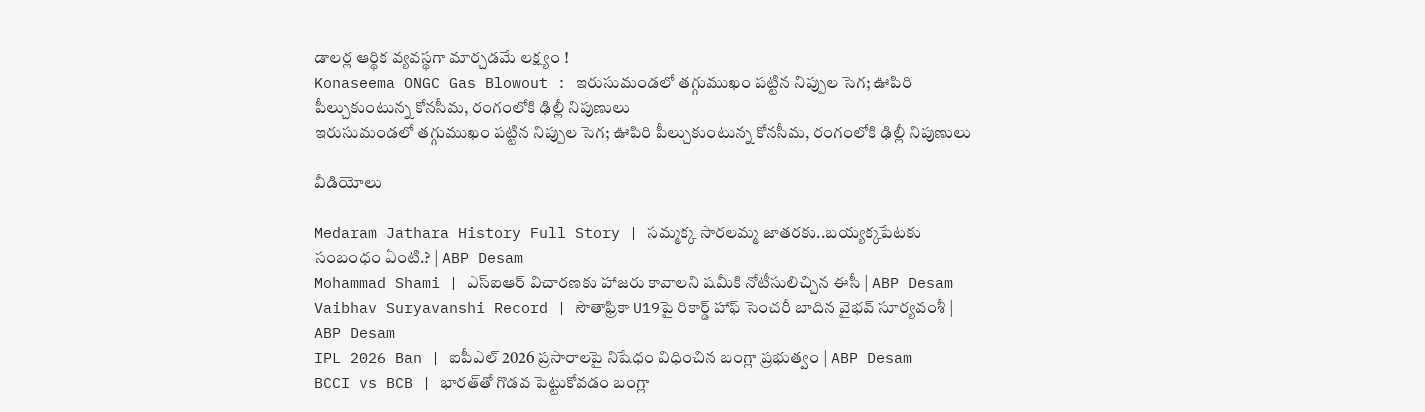డాలర్ల ఆర్థిక వ్యవస్థగా మార్చడమే లక్ష్యం !
Konaseema ONGC Gas Blowout : ఇరుసుమండలో తగ్గుముఖం పట్టిన నిప్పుల సెగ; ఊపిరి పీల్చుకుంటున్న కోనసీమ, రంగంలోకి ఢిల్లీ నిపుణులు
ఇరుసుమండలో తగ్గుముఖం పట్టిన నిప్పుల సెగ; ఊపిరి పీల్చుకుంటున్న కోనసీమ, రంగంలోకి ఢిల్లీ నిపుణులు

వీడియోలు

Medaram Jathara History Full Story | సమ్మక్క సారలమ్మ జాతరకు..బయ్యక్కపేటకు సంబంధం ఏంటి.? | ABP Desam
Mohammad Shami | ఎస్ఐఆర్ విచారణకు హాజరు కావాలని షమీకి నోటీసులిచ్చిన ఈసీ | ABP Desam
Vaibhav Suryavanshi Record | సౌతాఫ్రికా U19పై రికార్డ్ హాఫ్ సెంచరీ బాదిన వైభవ్ సూర్యవంశీ | ABP Desam
IPL 2026 Ban | ఐపీఎల్ 2026 ప్రసారాలపై నిషేధం విధించిన బంగ్లా ప్రభుత్వం | ABP Desam
BCCI vs BCB | భారత్‌తో గొడవ పెట్టుకోవడం బంగ్లా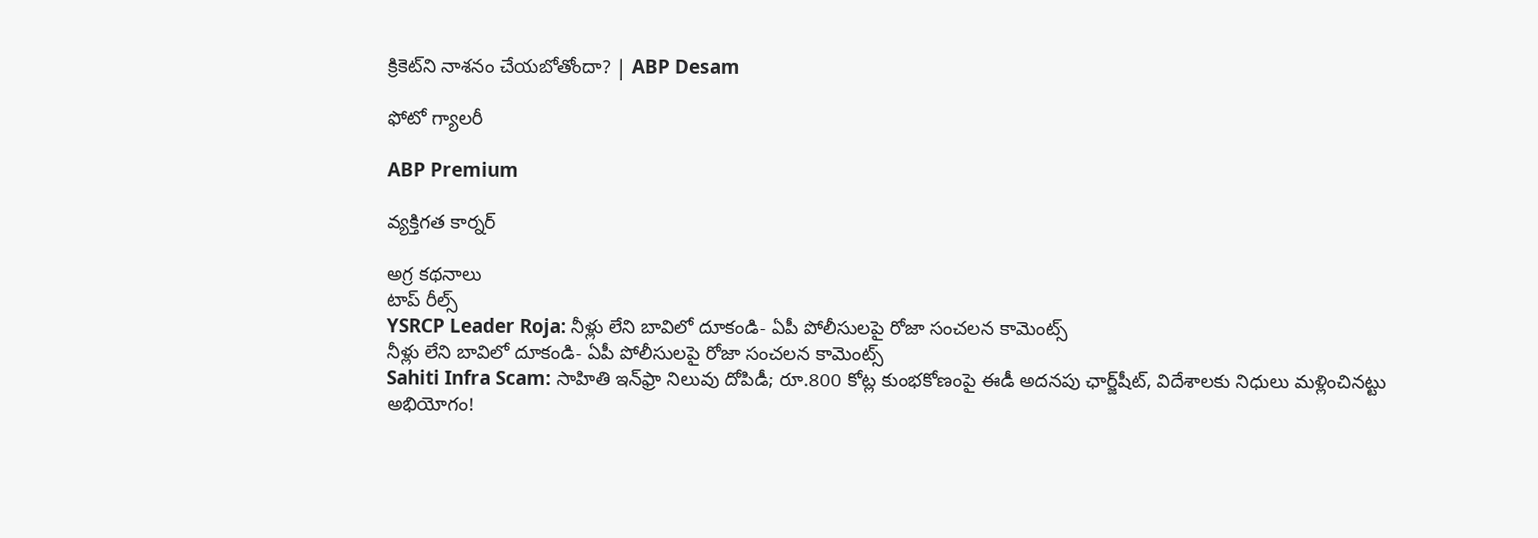క్రికెట్‌ని నాశనం చేయబోతోందా? | ABP Desam

ఫోటో గ్యాలరీ

ABP Premium

వ్యక్తిగత కార్నర్

అగ్ర కథనాలు
టాప్ రీల్స్
YSRCP Leader Roja: నీళ్లు లేని బావిలో దూకండి- ఏపీ పోలీసులపై రోజా సంచలన కామెంట్స్
నీళ్లు లేని బావిలో దూకండి- ఏపీ పోలీసులపై రోజా సంచలన కామెంట్స్
Sahiti Infra Scam: సాహితి ఇన్‌ఫ్రా నిలువు దోపిడీ; రూ.800 కోట్ల కుంభకోణంపై ఈడీ అదనపు ఛార్జ్‌షీట్‌, విదేశాలకు నిధులు మళ్లించినట్టు అభియోగం!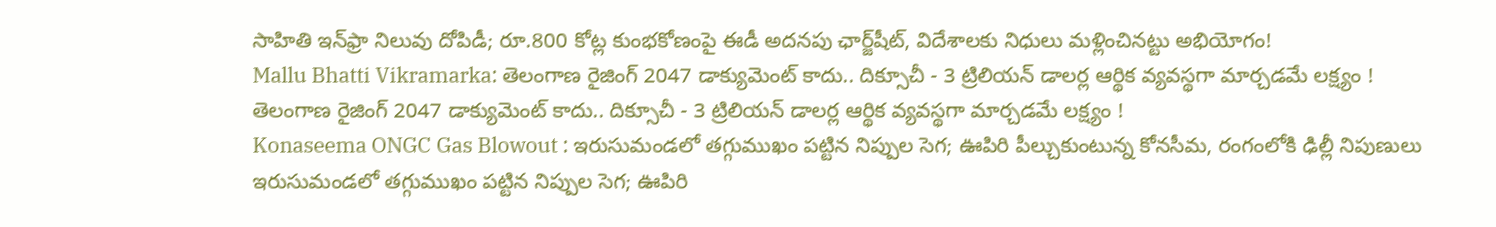సాహితి ఇన్‌ఫ్రా నిలువు దోపిడీ; రూ.800 కోట్ల కుంభకోణంపై ఈడీ అదనపు ఛార్జ్‌షీట్‌, విదేశాలకు నిధులు మళ్లించినట్టు అభియోగం!
Mallu Bhatti Vikramarka: తెలంగాణ రైజింగ్ 2047 డాక్యుమెంట్ కాదు.. దిక్సూచీ - 3 ట్రిలియన్ డాలర్ల ఆర్థిక వ్యవస్థగా మార్చడమే లక్ష్యం !
తెలంగాణ రైజింగ్ 2047 డాక్యుమెంట్ కాదు.. దిక్సూచీ - 3 ట్రిలియన్ డాలర్ల ఆర్థిక వ్యవస్థగా మార్చడమే లక్ష్యం !
Konaseema ONGC Gas Blowout : ఇరుసుమండలో తగ్గుముఖం పట్టిన నిప్పుల సెగ; ఊపిరి పీల్చుకుంటున్న కోనసీమ, రంగంలోకి ఢిల్లీ నిపుణులు
ఇరుసుమండలో తగ్గుముఖం పట్టిన నిప్పుల సెగ; ఊపిరి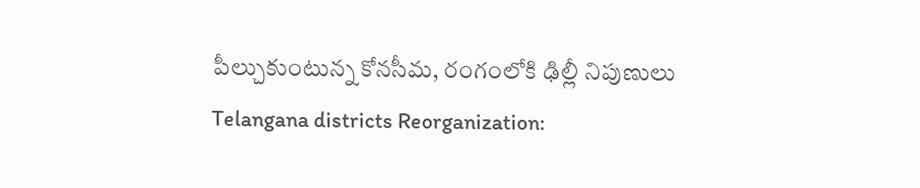పీల్చుకుంటున్న కోనసీమ, రంగంలోకి ఢిల్లీ నిపుణులు
Telangana districts Reorganization: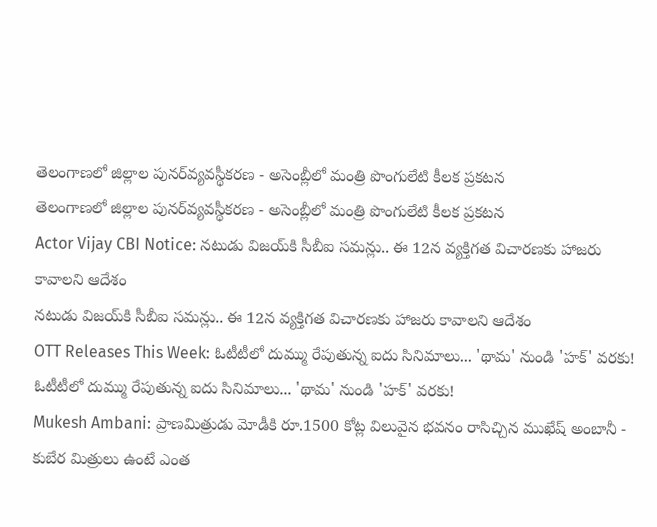తెలంగాణలో జిల్లాల పునర్‌వ్యవస్థీకరణ - అసెంబ్లీలో మంత్రి పొంగులేటి కీలక ప్రకటన
తెలంగాణలో జిల్లాల పునర్‌వ్యవస్థీకరణ - అసెంబ్లీలో మంత్రి పొంగులేటి కీలక ప్రకటన
Actor Vijay CBI Notice: నటుడు విజయ్‌కి సీబీఐ సమన్లు.. ఈ 12న వ్యక్తిగత విచారణకు హాజరు కావాలని ఆదేశం
నటుడు విజయ్‌కి సీబీఐ సమన్లు.. ఈ 12న వ్యక్తిగత విచారణకు హాజరు కావాలని ఆదేశం
OTT Releases This Week: ఓటీటీలో దుమ్ము రేపుతున్న ఐదు సినిమాలు... 'థామ' నుండి 'హక్' వరకు!
ఓటీటీలో దుమ్ము రేపుతున్న ఐదు సినిమాలు... 'థామ' నుండి 'హక్' వరకు!
Mukesh Ambani: ప్రాణమిత్రుడు మోడీకి రూ.1500 కోట్ల విలువైన భవనం రాసిచ్చిన ముఖేష్ అంబానీ - కుబేర మిత్రులు ఉంటే ఎంత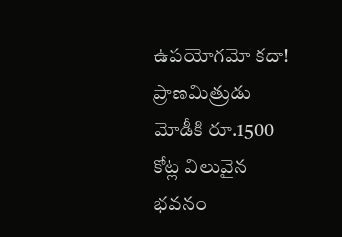ఉపయోగమో కదా!
ప్రాణమిత్రుడు మోడీకి రూ.1500 కోట్ల విలువైన భవనం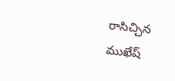రాసిచ్చిన ముఖేష్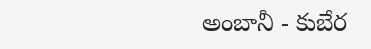అంబానీ - కుబేర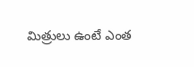మిత్రులు ఉంటే ఎంత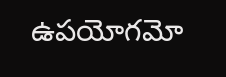ఉపయోగమో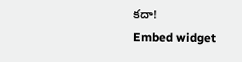కదా!
Embed widget